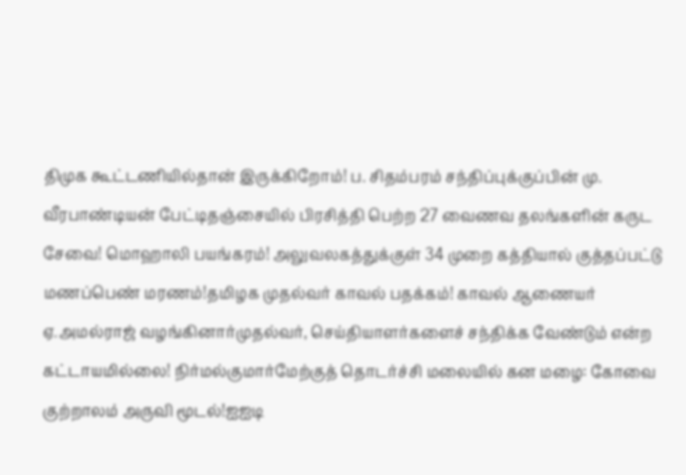திமுக கூட்டணியில்தான் இருக்கிறோம்! ப. சிதம்பரம் சந்திப்புக்குப்பின் மு. வீரபாண்டியன் பேட்டிதஞ்சையில் பிரசித்தி பெற்ற 27 வைணவ தலங்களின் கருட சேவை! மொஹாலி பயங்கரம்! அலுவலகத்துக்குள் 34 முறை கத்தியால் குத்தப்பட்டு மணப்பெண் மரணம்!தமிழக முதல்வர் காவல் பதக்கம்! காவல் ஆணையர் ஏ.அமல்ராஜ் வழங்கினார்முதல்வர், செய்தியாளர்களைச் சந்திக்க வேண்டும் என்ற கட்டாயமில்லை! நிர்மல்குமார்மேற்குத் தொடர்ச்சி மலையில் கன மழை: கோவை குற்றாலம் அருவி மூடல்!ஐஐடி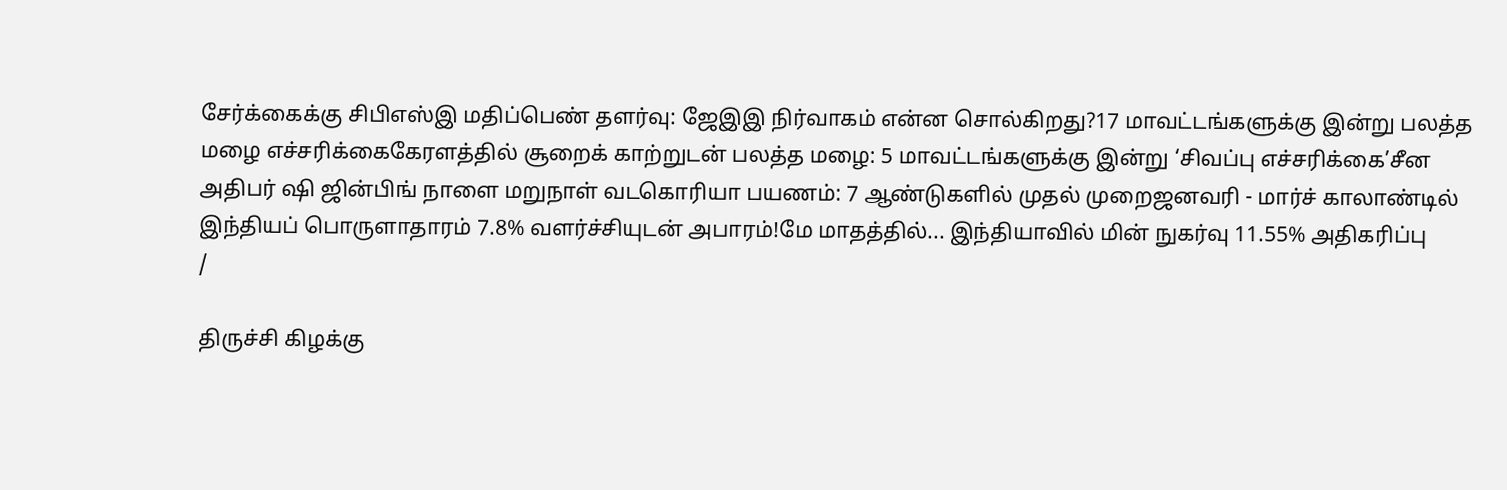சேர்க்கைக்கு சிபிஎஸ்இ மதிப்பெண் தளர்வு: ஜேஇஇ நிர்வாகம் என்ன சொல்கிறது?17 மாவட்டங்களுக்கு இன்று பலத்த மழை எச்சரிக்கைகேரளத்தில் சூறைக் காற்றுடன் பலத்த மழை: 5 மாவட்டங்களுக்கு இன்று ‘சிவப்பு எச்சரிக்கை’சீன அதிபர் ஷி ஜின்பிங் நாளை மறுநாள் வடகொரியா பயணம்: 7 ஆண்டுகளில் முதல் முறைஜனவரி - மார்ச் காலாண்டில் இந்தியப் பொருளாதாரம் 7.8% வளர்ச்சியுடன் அபாரம்!மே மாதத்தில்... இந்தியாவில் மின் நுகர்வு 11.55% அதிகரிப்பு
/

திருச்சி கிழக்கு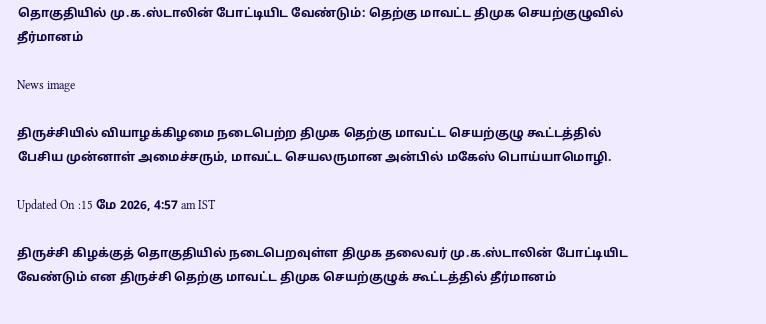தொகுதியில் மு.க.ஸ்டாலின் போட்டியிட வேண்டும்: தெற்கு மாவட்ட திமுக செயற்குழுவில் தீர்மானம்

News image

திருச்சியில் வியாழக்கிழமை நடைபெற்ற திமுக தெற்கு மாவட்ட செயற்குழு கூட்டத்தில் பேசிய முன்னாள் அமைச்சரும், மாவட்ட செயலருமான அன்பில் மகேஸ் பொய்யாமொழி.

Updated On :15 மே 2026, 4:57 am IST

திருச்சி கிழக்குத் தொகுதியில் நடைபெறவுள்ள திமுக தலைவர் மு.க.ஸ்டாலின் போட்டியிட வேண்டும் என திருச்சி தெற்கு மாவட்ட திமுக செயற்குழுக் கூட்டத்தில் தீர்மானம்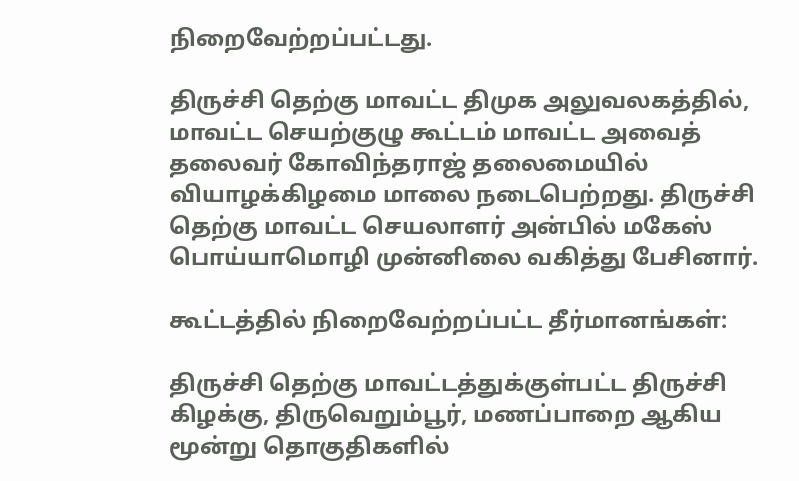நிறைவேற்றப்பட்டது.

திருச்சி தெற்கு மாவட்ட திமுக அலுவலகத்தில், மாவட்ட செயற்குழு கூட்டம் மாவட்ட அவைத் தலைவர் கோவிந்தராஜ் தலைமையில் வியாழக்கிழமை மாலை நடைபெற்றது. திருச்சி தெற்கு மாவட்ட செயலாளர் அன்பில் மகேஸ் பொய்யாமொழி முன்னிலை வகித்து பேசினார்.

கூட்டத்தில் நிறைவேற்றப்பட்ட தீர்மானங்கள்:

திருச்சி தெற்கு மாவட்டத்துக்குள்பட்ட திருச்சி கிழக்கு, திருவெறும்பூர், மணப்பாறை ஆகிய மூன்று தொகுதிகளில்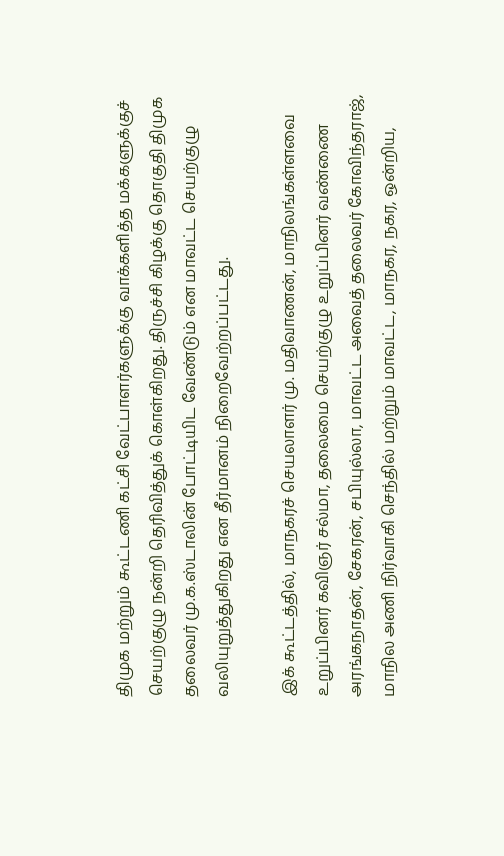திமுக மற்றும் கூட்டணி கட்சி வேட்பாளர்களுக்கு வாக்களித்த மக்களுக்குச் செயற்குழு நன்றி தெரிவித்துக் கொள்கிறது. திருச்சி கிழக்கு தொகுதி திமுக தலைவர் மு.க.ஸ்டாலின் போட்டியிட வேண்டும் என மாவட்ட செயற்குழு வலியுறுத்துகிறது என தீர்மானம் நிறைவேற்றப்பட்டது.

இக் கூட்டத்தில், மாநகரச் செயலாளர் மு. மதிவாணன், மாநிலங்கள்ளவை உறுப்பினர் கவிஞர் சல்மா, தலைமை செயற்குழு உறுப்பினர் வண்ணை அரங்கநாதன், சேகரன், சபியுல்லா, மாவட்ட அவைத் தலைவர் கோவிந்தராஜ், மாநில அணி நிர்வாகி செந்தில் மற்றும் மாவட்ட, மாநகர, நகர, ஒன்றிய,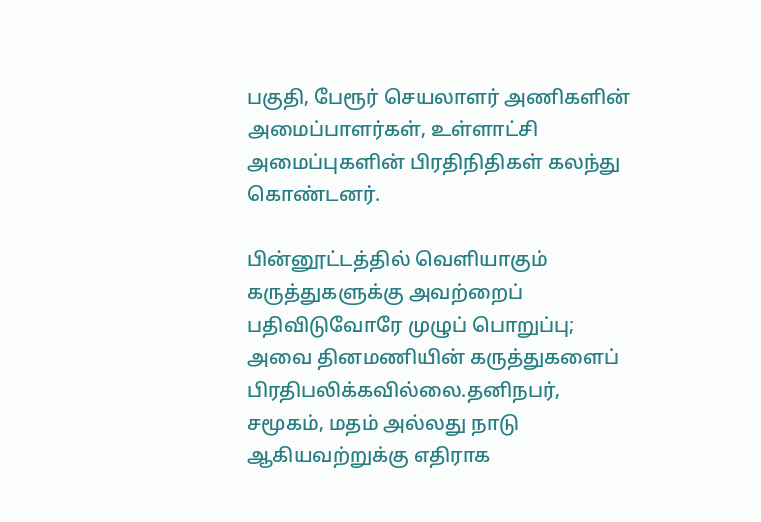பகுதி, பேரூர் செயலாளர் அணிகளின் அமைப்பாளர்கள், உள்ளாட்சி அமைப்புகளின் பிரதிநிதிகள் கலந்து கொண்டனர்.

பின்னூட்டத்தில் வெளியாகும் கருத்துகளுக்கு அவற்றைப் பதிவிடுவோரே முழுப் பொறுப்பு; அவை தினமணியின் கருத்துகளைப் பிரதிபலிக்கவில்லை.தனிநபர், சமூகம், மதம் அல்லது நாடு ஆகியவற்றுக்கு எதிராக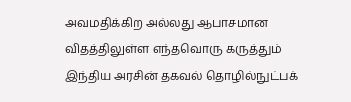அவமதிக்கிற அல்லது ஆபாசமான விதத்திலுள்ள எந்தவொரு கருத்தும் இந்திய அரசின் தகவல் தொழில்நுட்பக்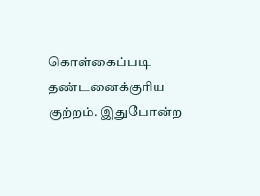கொள்கைப்படி தண்டனைக்குரிய குற்றம். இதுபோன்ற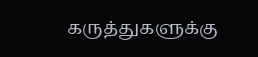கருத்துகளுக்கு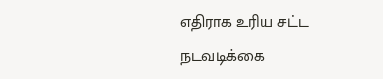எதிராக உரிய சட்ட நடவடிக்கை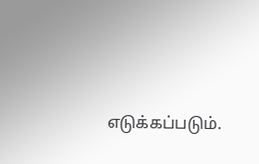எடுக்கப்படும்.